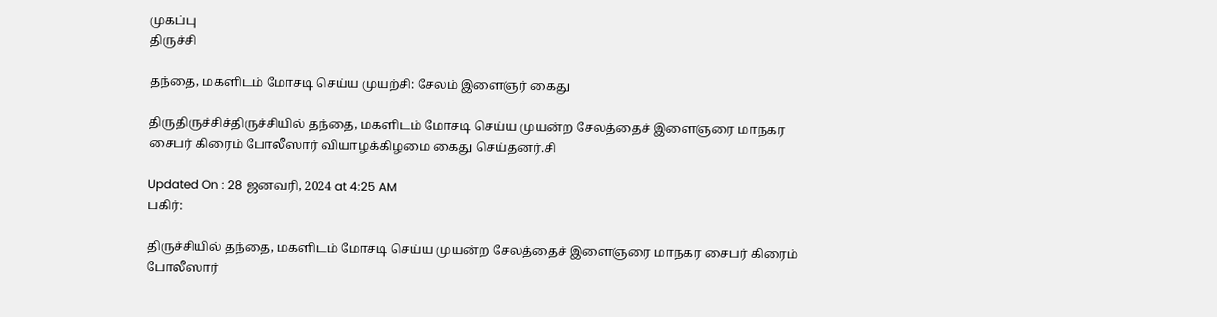முகப்பு
திருச்சி

தந்தை, மகளிடம் மோசடி செய்ய முயற்சி: சேலம் இளைஞர் கைது

திருதிருச்சிச்திருச்சியில் தந்தை, மகளிடம் மோசடி செய்ய முயன்ற சேலத்தைச் இளைஞரை மாநகர சைபர் கிரைம் போலீஸார் வியாழக்கிழமை கைது செய்தனர்.சி

Updated On : 28 ஜனவரி, 2024 at 4:25 AM
பகிர்:

திருச்சியில் தந்தை, மகளிடம் மோசடி செய்ய முயன்ற சேலத்தைச் இளைஞரை மாநகர சைபர் கிரைம் போலீஸார்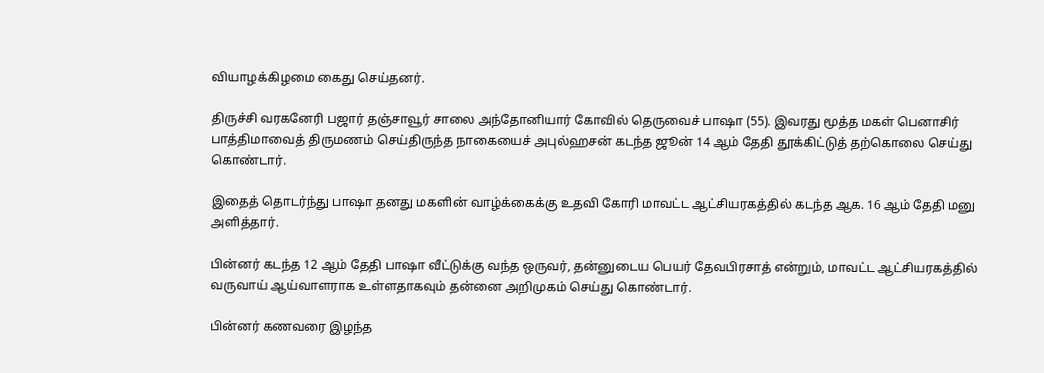வியாழக்கிழமை கைது செய்தனர்.

திருச்சி வரகனேரி பஜார் தஞ்சாவூர் சாலை அந்தோனியார் கோவில் தெருவைச் பாஷா (55). இவரது மூத்த மகள் பெனாசிர் பாத்திமாவைத் திருமணம் செய்திருந்த நாகையைச் அபுல்ஹசன் கடந்த ஜூன் 14 ஆம் தேதி தூக்கிட்டுத் தற்கொலை செய்து கொண்டார்.

இதைத் தொடர்ந்து பாஷா தனது மகளின் வாழ்க்கைக்கு உதவி கோரி மாவட்ட ஆட்சியரகத்தில் கடந்த ஆக. 16 ஆம் தேதி மனு அளித்தார்.

பின்னர் கடந்த 12 ஆம் தேதி பாஷா வீட்டுக்கு வந்த ஒருவர், தன்னுடைய பெயர் தேவபிரசாத் என்றும், மாவட்ட ஆட்சியரகத்தில் வருவாய் ஆய்வாளராக உள்ளதாகவும் தன்னை அறிமுகம் செய்து கொண்டார்.

பின்னர் கணவரை இழந்த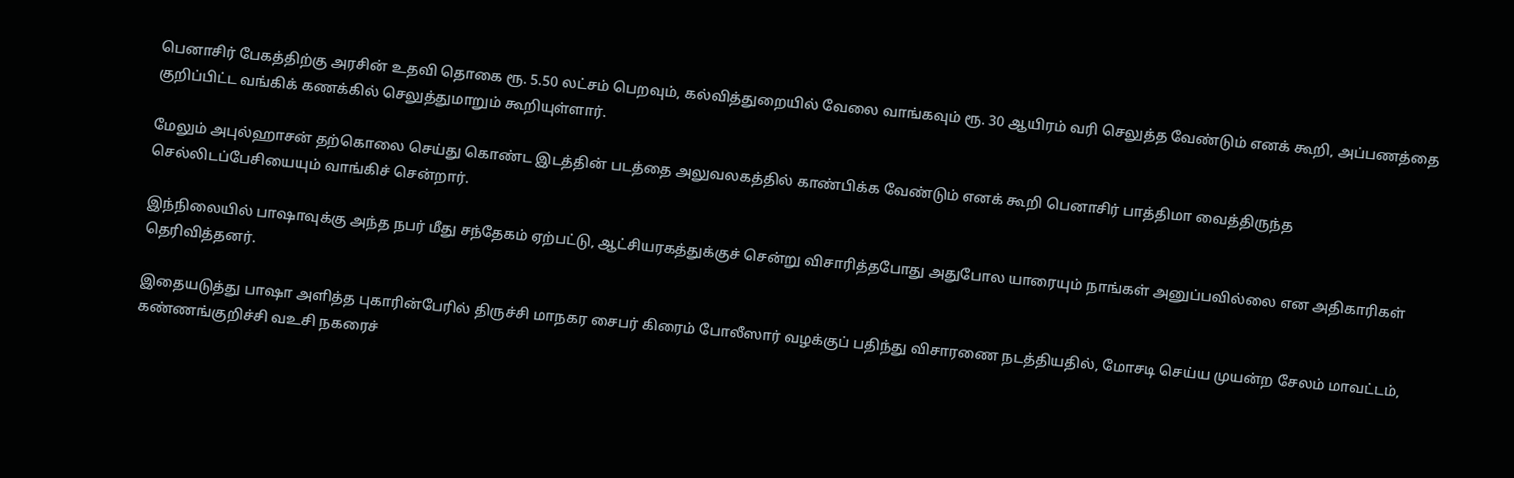பெனாசிர் பேகத்திற்கு அரசின் உதவி தொகை ரூ. 5.50 லட்சம் பெறவும், கல்வித்துறையில் வேலை வாங்கவும் ரூ. 30 ஆயிரம் வரி செலுத்த வேண்டும் எனக் கூறி, அப்பணத்தை குறிப்பிட்ட வங்கிக் கணக்கில் செலுத்துமாறும் கூறியுள்ளார்.

மேலும் அபுல்ஹாசன் தற்கொலை செய்து கொண்ட இடத்தின் படத்தை அலுவலகத்தில் காண்பிக்க வேண்டும் எனக் கூறி பெனாசிர் பாத்திமா வைத்திருந்த செல்லிடப்பேசியையும் வாங்கிச் சென்றார்.

இந்நிலையில் பாஷாவுக்கு அந்த நபர் மீது சந்தேகம் ஏற்பட்டு, ஆட்சியரகத்துக்குச் சென்று விசாரித்தபோது அதுபோல யாரையும் நாங்கள் அனுப்பவில்லை என அதிகாரிகள் தெரிவித்தனர்.

இதையடுத்து பாஷா அளித்த புகாரின்பேரில் திருச்சி மாநகர சைபர் கிரைம் போலீஸார் வழக்குப் பதிந்து விசாரணை நடத்தியதில், மோசடி செய்ய முயன்ற சேலம் மாவட்டம், கண்ணங்குறிச்சி வஉசி நகரைச்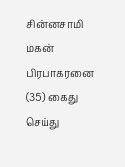சின்னசாமி மகன் பிரபாகரனை (35) கைது செய்து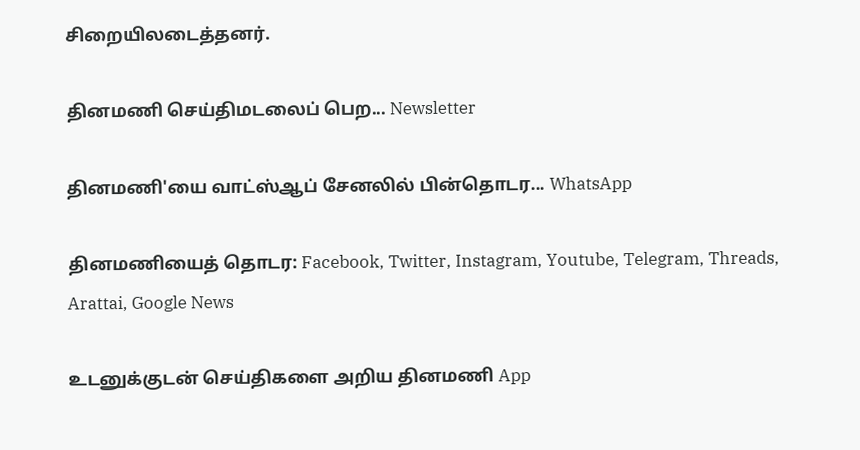சிறையிலடைத்தனர்.

தினமணி செய்திமடலைப் பெற... Newsletter

தினமணி'யை வாட்ஸ்ஆப் சேனலில் பின்தொடர... WhatsApp

தினமணியைத் தொடர: Facebook, Twitter, Instagram, Youtube, Telegram, Threads, Arattai, Google News

உடனுக்குடன் செய்திகளை அறிய தினமணி App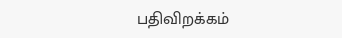பதிவிறக்கம்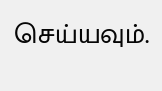செய்யவும்.